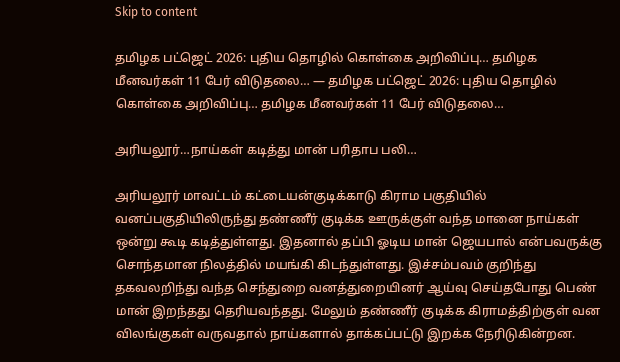Skip to content

தமிழக பட்ஜெட் 2026: புதிய தொழில் கொள்கை அறிவிப்பு… தமிழக மீனவர்கள் 11 பேர் விடுதலை… — தமிழக பட்ஜெட் 2026: புதிய தொழில் கொள்கை அறிவிப்பு… தமிழக மீனவர்கள் 11 பேர் விடுதலை…

அரியலூர்…நாய்கள் கடித்து மான் பரிதாப பலி…

அரியலூர் மாவட்டம் கட்டையன்குடிக்காடு கிராம பகுதியில் வனப்பகுதியிலிருந்து தண்ணீர் குடிக்க ஊருக்குள் வந்த மானை நாய்கள் ஒன்று கூடி கடித்துள்ளது. இதனால் தப்பி ஓடிய மான் ஜெயபால் என்பவருக்கு சொந்தமான நிலத்தில் மயங்கி கிடந்துள்ளது. இச்சம்பவம் குறிந்து தகவலறிந்து வந்த செந்துறை வனத்துறையினர் ஆய்வு செய்தபோது பெண் மான் இறந்தது தெரியவந்தது. மேலும் தண்ணீர் குடிக்க கிராமத்திற்குள் வன விலங்குகள் வருவதால் நாய்களால் தாக்கப்பட்டு இறக்க நேரிடுகின்றன.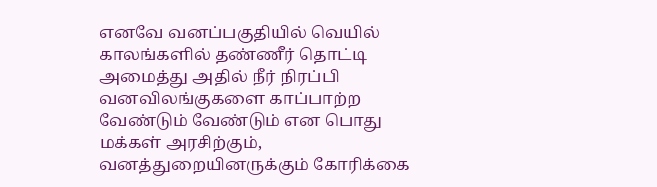எனவே வனப்பகுதியில் வெயில் காலங்களில் தண்ணீர் தொட்டி அமைத்து அதில் நீர் நிரப்பி வனவிலங்குகளை காப்பாற்ற வேண்டும் வேண்டும் என பொது மக்கள் அரசிற்கும், வனத்துறையினருக்கும் கோரிக்கை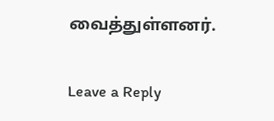வைத்துள்ளனர்.

Leave a Reply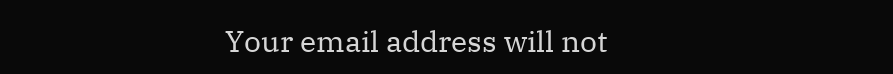Your email address will not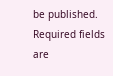be published. Required fields are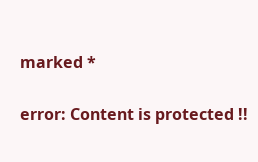marked *

error: Content is protected !!